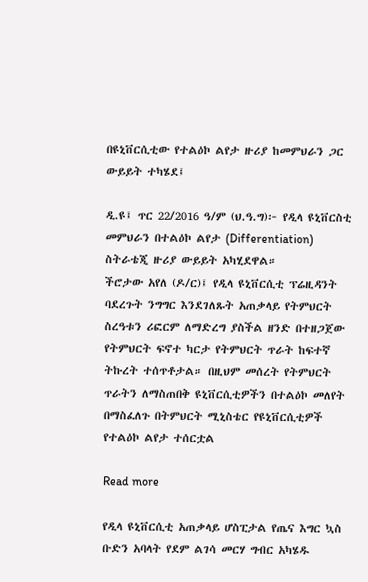በዩኒቨርሲቲው የተልዕኮ ልየታ ዙሪያ ከመምህራን ጋር ውይይት ተካሄደ፤

ዲ.ዩ፤ ጥር 22/2016 ዓ/ም (ህ.ዓ.ግ)፦ የዲላ ዩኒቨርስቲ መምህራን በተልዕኮ ልየታ (Differentiation) ስትራቴጂ ዙሪያ ውይይት አካሂደዋል።
ችሮታው አየለ (ዶ/ር)፤ የዲላ ዩኒቨርሲቲ ፕሬዚዳንት ባደረጉት ንግግር እንደገለጹት አጠቃላይ የትምህርት ስረዓቱን ሪፎርም ለማድረግ ያስችል ዘንድ በተዘጋጀው የትምህርት ፍኖተ ካርታ የትምህርት ጥራት ከፍተኛ ትኩረት ተሰጥቶታል። በዚህም መሰረት የትምህርት ጥራትን ለማስጠበቅ ዩኒቨርሲቲዎችን በተልዕኮ መለየት በማስፈለጉ በትምህርት ሚኒስቴር የዩኒቨርሲቲዎች የተልዕኮ ልየታ ተሰርቷል

Read more

የዲላ ዩኒቨርሲቲ አጠቃላይ ሆስፒታል የጤና እግር ኳስ ቡድን አባላት የደም ልገሳ መርሃ ግብር አካሄዱ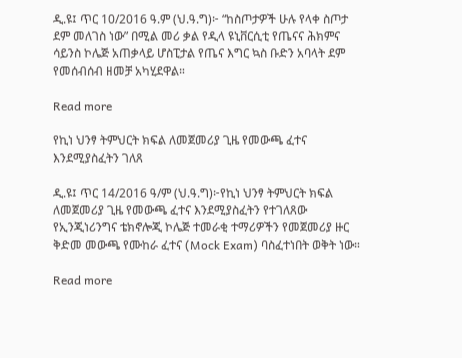ዲ.ዩ፤ ጥር 10/2016 ዓ.ም (ህ.ዓ.ግ)፦ “ከስጦታዎች ሁሉ የላቀ ስጦታ ደም መለገስ ነው” በሚል መሪ ቃል የዲላ ዩኒቨርሲቲ የጤናና ሕክምና ሳይንስ ኮሌጅ አጠቃላይ ሆስፒታል የጤና እግር ኳስ ቡድን አባላት ደም የመሰብሰብ ዘመቻ አካሂደዋል።

Read more

የኪነ ህንፃ ትምህርት ክፍል ለመጀመሪያ ጊዜ የመውጫ ፈተና እንደሚያስፈትን ገለጸ

ዲ.ዩ፤ ጥር 14/2016 ዓ/ም (ህ.ዓ.ግ)፦የኪነ ህንፃ ትምህርት ክፍል ለመጀመሪያ ጊዜ የመውጫ ፈተና እንደሚያስፈትን የተገለጸው የኢንጂነሪንግና ቴክኖሎጂ ኮሌጅ ተመራቂ ተማሪዎችን የመጀመሪያ ዙር ቅድመ መውጫ የሙከራ ፈተና (Mock Exam) ባስፈተነበት ወቅት ነው።

Read more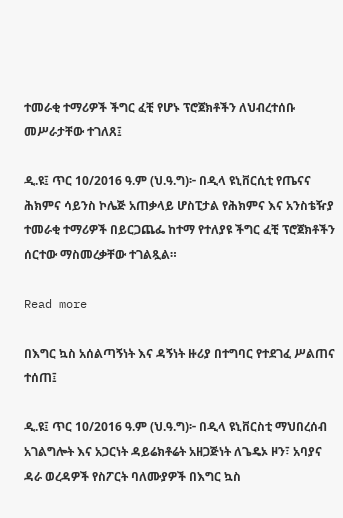ተመራቂ ተማሪዎች ችግር ፈቺ የሆኑ ፕሮጀክቶችን ለህብረተሰቡ መሥራታቸው ተገለጸ፤

ዲ.ዩ፤ ጥር 10/2016 ዓ.ም (ህ.ዓ.ግ)፦ በዲላ ዩኒቨርሲቲ የጤናና ሕክምና ሳይንስ ኮሌጅ አጠቃላይ ሆስፒታል የሕክምና እና አንስቴዥያ ተመራቂ ተማሪዎች በይርጋጨፌ ከተማ የተለያዩ ችግር ፈቺ ፕሮጀክቶችን ሰርተው ማስመረቃቸው ተገልጿል።

Read more

በእግር ኳስ አሰልጣኝነት እና ዳኝነት ዙሪያ በተግባር የተደገፈ ሥልጠና ተሰጠ፤

ዲ.ዩ፤ ጥር 10/2016 ዓ.ም (ህ.ዓ.ግ)፦ በዲላ ዩኒቨርስቲ ማህበረሰብ አገልግሎት እና አጋርነት ዳይሬክቶሬት አዘጋጅነት ለጌዴኦ ዞን፣ አባያና ዳራ ወረዳዎች የስፖርት ባለሙያዎች በእግር ኳስ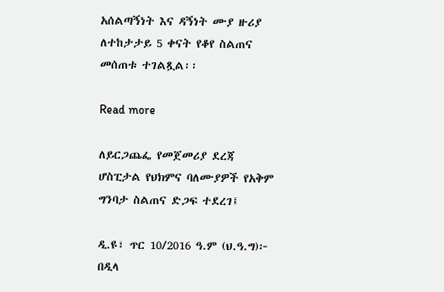አሰልጣኝነት እና ዳኝነት ሙያ ዙሪያ ለተከታታይ 5 ቀናት የቆየ ስልጠና መሰጠቱ ተገልጿል፡፡

Read more

ለይርጋጨፌ የመጀመሪያ ደረጃ ሆስፒታል የህክምና ባለሙያዎች የአቅም ግንባታ ስልጠና ድጋፍ ተደረገ፤

ዲ.ዩ፣ ጥር 10/2016 ዓ.ም (ህ.ዓ.ግ)፦ በዲላ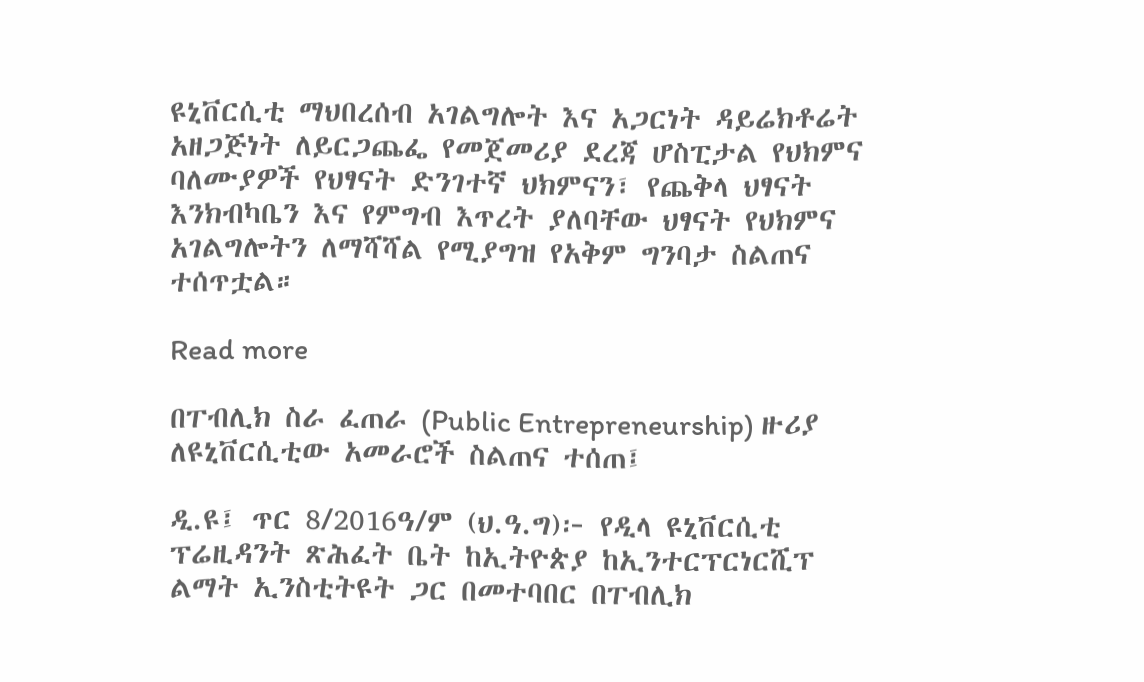ዩኒቨርሲቲ ማህበረሰብ አገልግሎት እና አጋርነት ዳይሬክቶሬት አዘጋጅነት ለይርጋጨፌ የመጀመሪያ ደረጃ ሆስፒታል የህክምና ባለሙያዎች የህፃናት ድንገተኛ ህክምናን፣ የጨቅላ ህፃናት እንክብካቤን እና የምግብ እጥረት ያለባቸው ህፃናት የህክምና አገልግሎትን ለማሻሻል የሚያግዝ የአቅም ግንባታ ስልጠና ተሰጥቷል።

Read more

በፐብሊክ ስራ ፈጠራ (Public Entrepreneurship) ዙሪያ ለዩኒቨርሲቲው አመራሮች ስልጠና ተሰጠ፤

ዲ.ዩ፤ ጥር 8/2016ዓ/ም (ህ.ዓ.ግ)፦ የዲላ ዩኒቨርሲቲ ፕሬዚዳንት ጽሕፈት ቤት ከኢትዮጵያ ከኢንተርፕርነርሺፕ ልማት ኢንስቲትዩት ጋር በመተባበር በፐብሊክ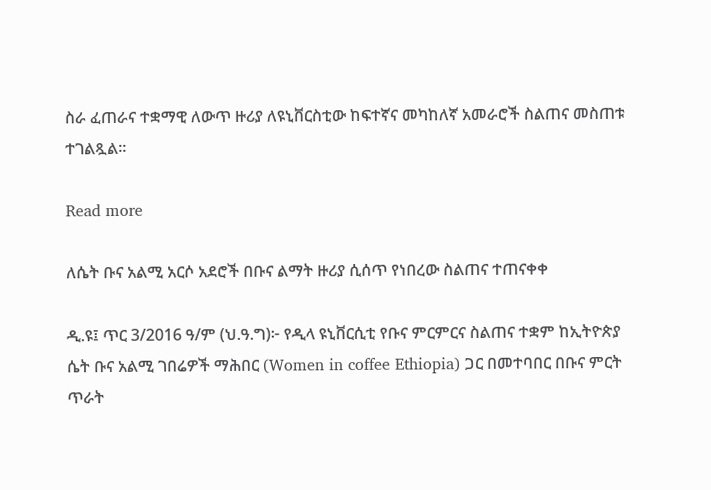ስራ ፈጠራና ተቋማዊ ለውጥ ዙሪያ ለዩኒቨርስቲው ከፍተኛና መካከለኛ አመራሮች ስልጠና መስጠቱ ተገልጿል።

Read more

ለሴት ቡና አልሚ አርሶ አደሮች በቡና ልማት ዙሪያ ሲሰጥ የነበረው ስልጠና ተጠናቀቀ

ዲ.ዩ፤ ጥር 3/2016 ዓ/ም (ህ.ዓ.ግ)፦ የዲላ ዩኒቨርሲቲ የቡና ምርምርና ስልጠና ተቋም ከኢትዮጵያ ሴት ቡና አልሚ ገበሬዎች ማሕበር (Women in coffee Ethiopia) ጋር በመተባበር በቡና ምርት ጥራት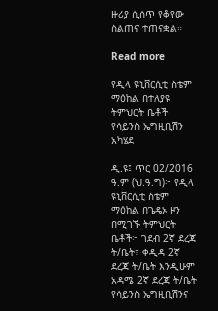ዙሪያ ሲሰጥ የቆየው ስልጠና ተጠናቋል።

Read more

የዲላ ዩኒቨርሲቲ ስቴም ማዕከል በተለያዩ ትምህርት ቤቶች የሳይንስ ኤግዚቢሽን አካሄደ

ዲ.ዩ፤ ጥር 02/2016 ዓ.ም (ህ.ዓ.ግ)፦ የዲላ ዩኒቨርሲቲ ስቴም ማዕከል በጌዴኦ ዞን በሚገኙ ትምህርት ቤቶች፦ ገደብ 2ኛ ደረጃ ት/ቤት፣ ቀዲዳ 2ኛ ደረጃ ት/ቤት እንዲሁም አዳሜ 2ኛ ደረጃ ት/ቤት የሳይንስ ኤግዚቢሽንና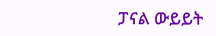ፓናል ውይይት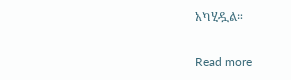አካሂዷል።

Read more